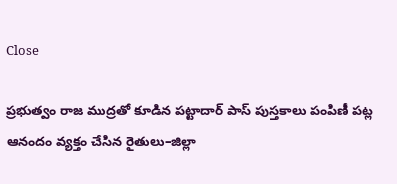Close

ప్రభుత్వం రాజ ముద్రతో కూడిన పట్టాదార్ పాస్ పుస్తకాలు పంపిణీ పట్ల ఆనందం వ్యక్తం చేసిన రైతులు–జిల్లా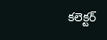కలెక్టర్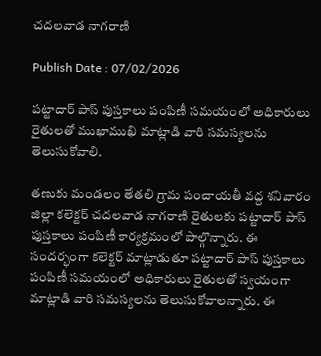చదలవాడ నాగరాణి

Publish Date : 07/02/2026

పట్టాదార్ పాస్ పుస్తకాలు పంపిణీ సమయంలో అధికారులు రైతులతో ముఖాముఖి మాట్లాడి వారి సమస్యలను తెలుసుకోవాలి.

తణుకు మండలం తేతలి గ్రామ పంచాయతీ వద్ద శనివారం జిల్లా కలెక్టర్ చదలవాడ నాగరాణి రైతులకు పట్టాదార్ పాస్ పుస్తకాలు పంపిణీ కార్యక్రమంలో పాల్గొన్నారు. ఈ సందర్భంగా కలెక్టర్ మాట్లాడుతూ పట్టాదార్ పాస్ పుస్తకాలు పంపిణీ సమయంలో అధికారులు రైతులతో స్వయంగా మాట్లాడి వారి సమస్యలను తెలుసుకోవాలన్నారు. ఈ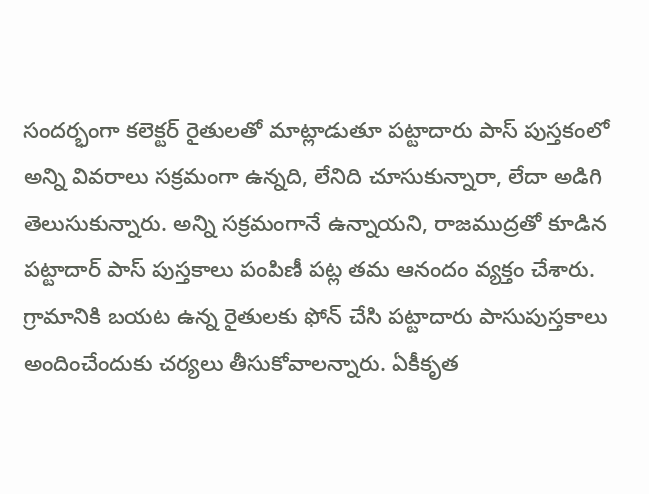సందర్భంగా కలెక్టర్ రైతులతో మాట్లాడుతూ పట్టాదారు పాస్ పుస్తకంలో అన్ని వివరాలు సక్రమంగా ఉన్నది, లేనిది చూసుకున్నారా, లేదా అడిగి తెలుసుకున్నారు. అన్ని సక్రమంగానే ఉన్నాయని, రాజముద్రతో కూడిన పట్టాదార్ పాస్ పుస్తకాలు పంపిణీ పట్ల తమ ఆనందం వ్యక్తం చేశారు. గ్రామానికి బయట ఉన్న రైతులకు ఫోన్ చేసి పట్టాదారు పాసుపుస్తకాలు అందించేందుకు చర్యలు తీసుకోవాలన్నారు. ఏకీకృత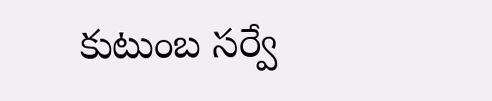కుటుంబ సర్వే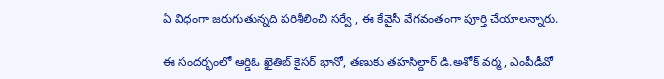ఏ విధంగా జరుగుతున్నది పరిశీలించి సర్వే , ఈ కేవైసీ వేగవంతంగా పూర్తి చేయాలన్నారు.

ఈ సందర్భంలో ఆర్డిఓ ఖైతిబ్ కైసర్ భానో, తణుకు తహసిల్దార్ డి.అశోక్ వర్మ, ఎంపీడీవో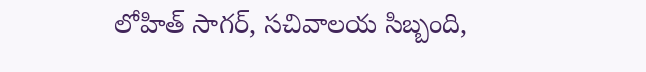లోహిత్ సాగర్, సచివాలయ సిబ్బంది,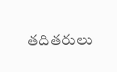తదితరులు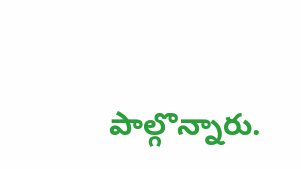పాల్గొన్నారు.